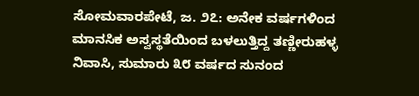ಸೋಮವಾರಪೇಟೆ, ಜ. ೨೭: ಅನೇಕ ವರ್ಷಗಳಿಂದ ಮಾನಸಿಕ ಅಸ್ವಸ್ಥತೆಯಿಂದ ಬಳಲುತ್ತಿದ್ದ ತಣ್ಣೀರುಹಳ್ಳ ನಿವಾಸಿ, ಸುಮಾರು ೩೮ ವರ್ಷದ ಸುನಂದ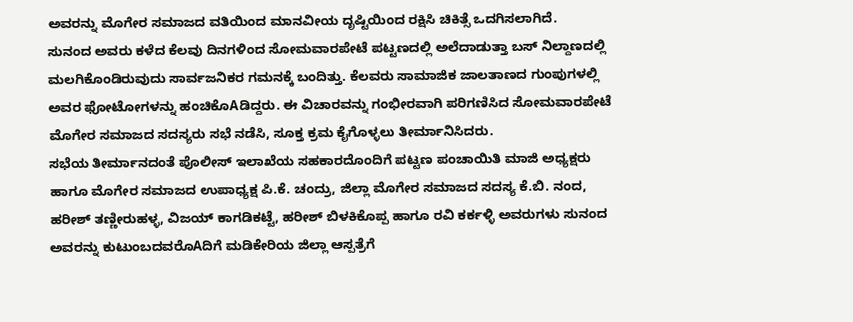ಅವರನ್ನು ಮೊಗೇರ ಸಮಾಜದ ವತಿಯಿಂದ ಮಾನವೀಯ ದೃಷ್ಟಿಯಿಂದ ರಕ್ಷಿಸಿ ಚಿಕಿತ್ಸೆ ಒದಗಿಸಲಾಗಿದೆ.
ಸುನಂದ ಅವರು ಕಳೆದ ಕೆಲವು ದಿನಗಳಿಂದ ಸೋಮವಾರಪೇಟೆ ಪಟ್ಟಣದಲ್ಲಿ ಅಲೆದಾಡುತ್ತಾ ಬಸ್ ನಿಲ್ದಾಣದಲ್ಲಿ ಮಲಗಿಕೊಂಡಿರುವುದು ಸಾರ್ವಜನಿಕರ ಗಮನಕ್ಕೆ ಬಂದಿತ್ತು. ಕೆಲವರು ಸಾಮಾಜಿಕ ಜಾಲತಾಣದ ಗುಂಪುಗಳಲ್ಲಿ ಅವರ ಫೋಟೋಗಳನ್ನು ಹಂಚಿಕೊAಡಿದ್ದರು. ಈ ವಿಚಾರವನ್ನು ಗಂಭೀರವಾಗಿ ಪರಿಗಣಿಸಿದ ಸೋಮವಾರಪೇಟೆ ಮೊಗೇರ ಸಮಾಜದ ಸದಸ್ಯರು ಸಭೆ ನಡೆಸಿ, ಸೂಕ್ತ ಕ್ರಮ ಕೈಗೊಳ್ಳಲು ತೀರ್ಮಾನಿಸಿದರು.
ಸಭೆಯ ತೀರ್ಮಾನದಂತೆ ಪೊಲೀಸ್ ಇಲಾಖೆಯ ಸಹಕಾರದೊಂದಿಗೆ ಪಟ್ಟಣ ಪಂಚಾಯಿತಿ ಮಾಜಿ ಅಧ್ಯಕ್ಷರು ಹಾಗೂ ಮೊಗೇರ ಸಮಾಜದ ಉಪಾಧ್ಯಕ್ಷ ಪಿ.ಕೆ. ಚಂದ್ರು, ಜಿಲ್ಲಾ ಮೊಗೇರ ಸಮಾಜದ ಸದಸ್ಯ ಕೆ.ಬಿ. ನಂದ, ಹರೀಶ್ ತಣ್ಣೀರುಹಳ್ಳ, ವಿಜಯ್ ಕಾಗಡಿಕಟ್ಟೆ, ಹರೀಶ್ ಬಿಳಕಿಕೊಪ್ಪ ಹಾಗೂ ರವಿ ಕರ್ಕಳ್ಳಿ ಅವರುಗಳು ಸುನಂದ ಅವರನ್ನು ಕುಟುಂಬದವರೊAದಿಗೆ ಮಡಿಕೇರಿಯ ಜಿಲ್ಲಾ ಆಸ್ಪತ್ರೆಗೆ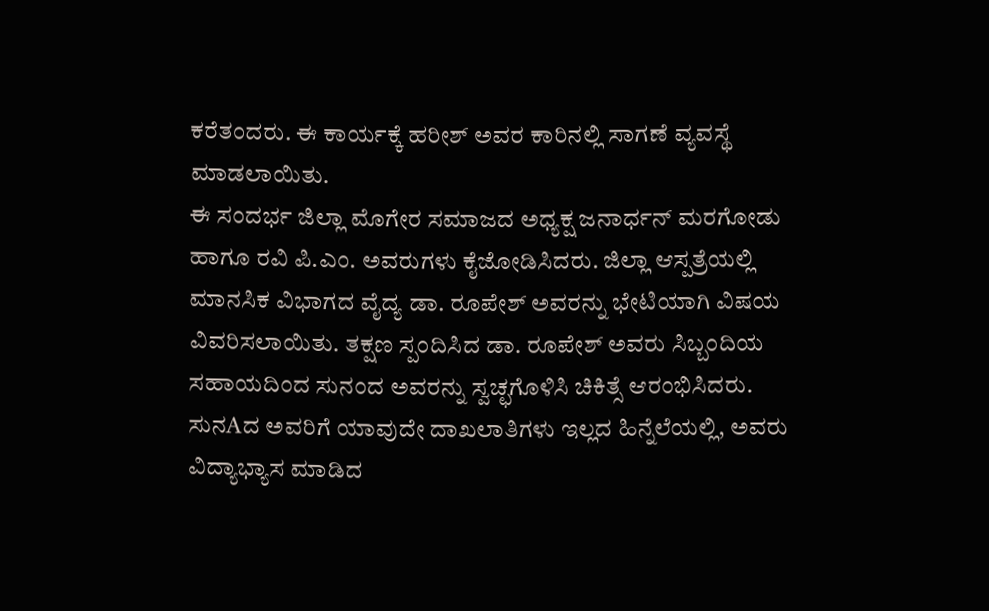ಕರೆತಂದರು. ಈ ಕಾರ್ಯಕ್ಕೆ ಹರೀಶ್ ಅವರ ಕಾರಿನಲ್ಲಿ ಸಾಗಣೆ ವ್ಯವಸ್ಥೆ ಮಾಡಲಾಯಿತು.
ಈ ಸಂದರ್ಭ ಜಿಲ್ಲಾ ಮೊಗೇರ ಸಮಾಜದ ಅಧ್ಯಕ್ಷ ಜನಾರ್ಧನ್ ಮರಗೋಡು ಹಾಗೂ ರವಿ ಪಿ.ಎಂ. ಅವರುಗಳು ಕೈಜೋಡಿಸಿದರು. ಜಿಲ್ಲಾ ಆಸ್ಪತ್ರೆಯಲ್ಲಿ ಮಾನಸಿಕ ವಿಭಾಗದ ವೈದ್ಯ ಡಾ. ರೂಪೇಶ್ ಅವರನ್ನು ಭೇಟಿಯಾಗಿ ವಿಷಯ ವಿವರಿಸಲಾಯಿತು. ತಕ್ಷಣ ಸ್ಪಂದಿಸಿದ ಡಾ. ರೂಪೇಶ್ ಅವರು ಸಿಬ್ಬಂದಿಯ ಸಹಾಯದಿಂದ ಸುನಂದ ಅವರನ್ನು ಸ್ವಚ್ಛಗೊಳಿಸಿ ಚಿಕಿತ್ಸೆ ಆರಂಭಿಸಿದರು.
ಸುನAದ ಅವರಿಗೆ ಯಾವುದೇ ದಾಖಲಾತಿಗಳು ಇಲ್ಲದ ಹಿನ್ನೆಲೆಯಲ್ಲಿ, ಅವರು ವಿದ್ಯಾಭ್ಯಾಸ ಮಾಡಿದ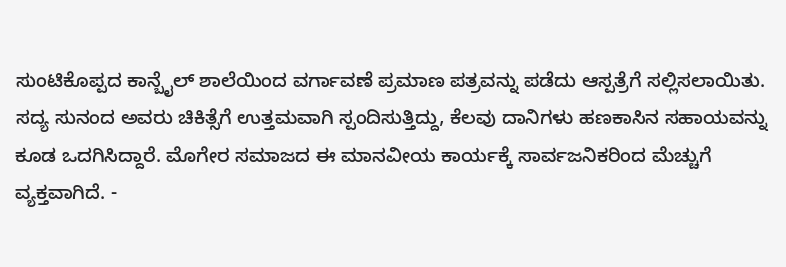ಸುಂಟಿಕೊಪ್ಪದ ಕಾನ್ಬೈಲ್ ಶಾಲೆಯಿಂದ ವರ್ಗಾವಣೆ ಪ್ರಮಾಣ ಪತ್ರವನ್ನು ಪಡೆದು ಆಸ್ಪತ್ರೆಗೆ ಸಲ್ಲಿಸಲಾಯಿತು. ಸದ್ಯ ಸುನಂದ ಅವರು ಚಿಕಿತ್ಸೆಗೆ ಉತ್ತಮವಾಗಿ ಸ್ಪಂದಿಸುತ್ತಿದ್ದು, ಕೆಲವು ದಾನಿಗಳು ಹಣಕಾಸಿನ ಸಹಾಯವನ್ನು ಕೂಡ ಒದಗಿಸಿದ್ದಾರೆ. ಮೊಗೇರ ಸಮಾಜದ ಈ ಮಾನವೀಯ ಕಾರ್ಯಕ್ಕೆ ಸಾರ್ವಜನಿಕರಿಂದ ಮೆಚ್ಚುಗೆ ವ್ಯಕ್ತವಾಗಿದೆ. -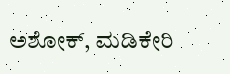ಅಶೋಕ್, ಮಡಿಕೇರಿ